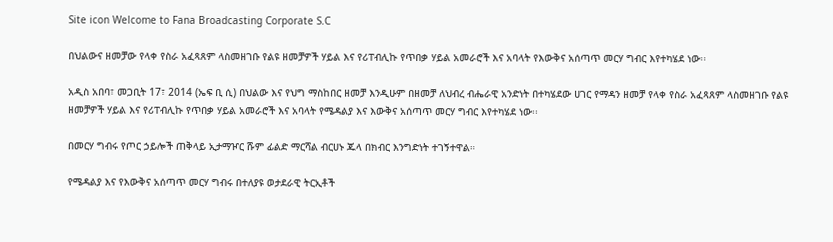Site icon Welcome to Fana Broadcasting Corporate S.C

በህልውና ዘመቻው የላቀ የስራ አፈጻጸም ላስመዘገቡ የልዩ ዘመቻዎች ሃይል እና የሪፐብሊኩ የጥበቃ ሃይል አመራሮች እና አባላት የእውቅና አሰጣጥ መርሃ ግብር እየተካሄደ ነው፡፡

አዲስ አበባ፣ መጋቢት 17፣ 2014 (ኤፍ ቢ ሲ) በህልው እና የህግ ማስከበር ዘመቻ እንዲሁም በዘመቻ ለህብረ ብሔራዊ አንድነት በተካሄደው ሀገር የማዳን ዘመቻ የላቀ የስራ አፈጻጸም ላስመዘገቡ የልዩ ዘመቻዎች ሃይል እና የሪፐብሊኩ የጥበቃ ሃይል አመራሮች እና አባላት የሜዳልያ እና እውቅና አሰጣጥ መርሃ ግብር እየተካሄደ ነው፡፡

በመርሃ ግብሩ የጦር ኃይሎች ጠቅላይ ኢታማዦር ሹም ፊልድ ማርሻል ብርሀኑ ጁላ በክብር እንግድነት ተገኝተዋል።

የሜዳልያ እና የእውቅና አሰጣጥ መርሃ ግብሩ በተለያዩ ወታደራዊ ትርኢቶች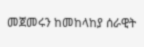መጀመሩን ከመከላከያ ሰራዊት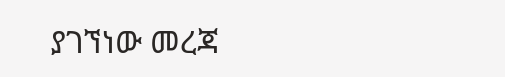ያገኘነው መረጃ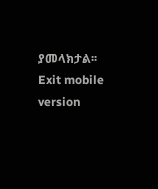ያመላክታል፡፡
Exit mobile version